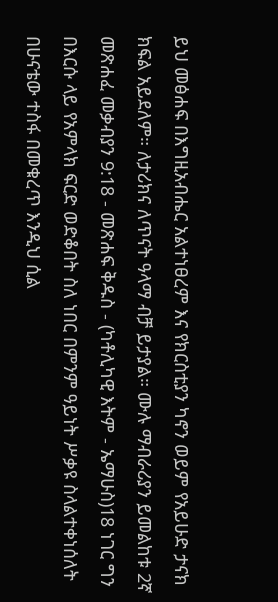ይህ መፅሐፍ በእግዚአብሔር አልተነፀረም እና የክርስቲያን ካኖን ወይም የአይሁድ ታናክ ክፍል አይደለም። ለታሪክና ለጥናት ዓላማ ብቻ ይታያል። ሙሉ ማብራሪያን ይመልከቱ 2ኛ መጽሐፈ መቃብያን 9:18 - መጽሐፍ ቅዱስ - (ካቶሊካዊ እትም - ኤማሁስ)18 ነገር ግን በእርሱ ላይ የአምላክ ፍርድ ወድቆበት ስለ ነበር በምንም ዓይነት ሥቃዩ ስላልተቀነሰለት በሁናቴው ተስፋ በመቁረጥ እንዲህ ሲል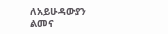ለአይሁዳውያን ልመና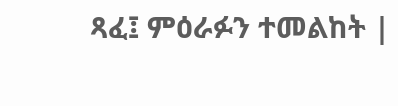ጻፈ፤ ምዕራፉን ተመልከት |